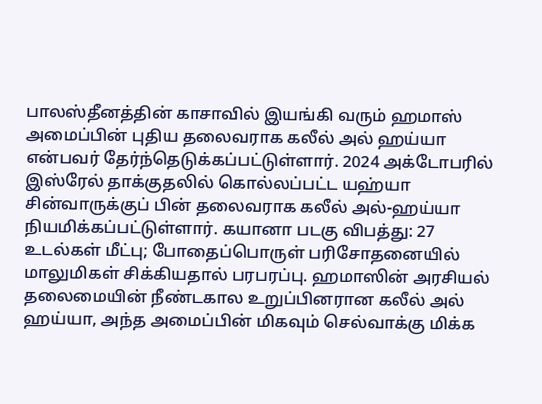பாலஸ்தீனத்தின் காசாவில் இயங்கி வரும் ஹமாஸ் அமைப்பின் புதிய தலைவராக கலீல் அல் ஹய்யா என்பவர் தேர்ந்தெடுக்கப்பட்டுள்ளார். 2024 அக்டோபரில் இஸ்ரேல் தாக்குதலில் கொல்லப்பட்ட யஹ்யா சின்வாருக்குப் பின் தலைவராக கலீல் அல்-ஹய்யா நியமிக்கப்பட்டுள்ளார். கயானா படகு விபத்து: 27 உடல்கள் மீட்பு; போதைப்பொருள் பரிசோதனையில் மாலுமிகள் சிக்கியதால் பரபரப்பு. ஹமாஸின் அரசியல் தலைமையின் நீண்டகால உறுப்பினரான கலீல் அல் ஹய்யா, அந்த அமைப்பின் மிகவும் செல்வாக்கு மிக்க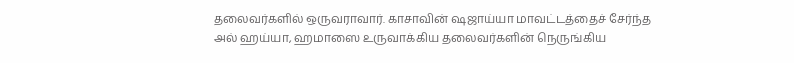தலைவர்களில் ஒருவராவார். காசாவின் ஷஜாய்யா மாவட்டத்தைச் சேர்ந்த அல் ஹய்யா, ஹமாஸை உருவாக்கிய தலைவர்களின் நெருங்கிய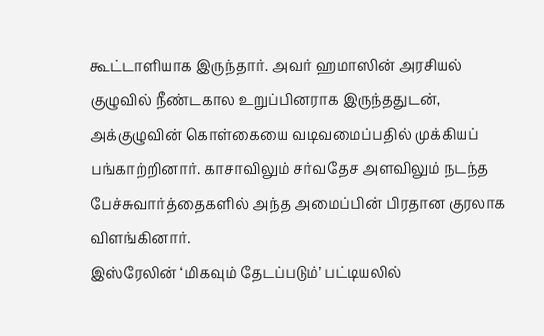கூட்டாளியாக இருந்தார். அவர் ஹமாஸின் அரசியல் குழுவில் நீண்டகால உறுப்பினராக இருந்ததுடன், அக்குழுவின் கொள்கையை வடிவமைப்பதில் முக்கியப் பங்காற்றினார். காசாவிலும் சர்வதேச அளவிலும் நடந்த பேச்சுவார்த்தைகளில் அந்த அமைப்பின் பிரதான குரலாக விளங்கினார்.
இஸ்ரேலின் ‘மிகவும் தேடப்படும்’ பட்டியலில்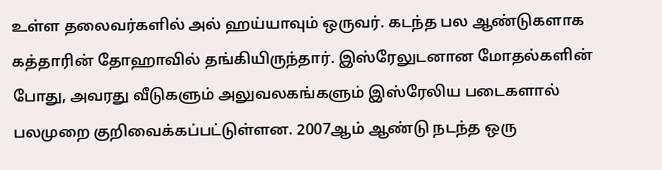உள்ள தலைவர்களில் அல் ஹய்யாவும் ஒருவர். கடந்த பல ஆண்டுகளாக கத்தாரின் தோஹாவில் தங்கியிருந்தார். இஸ்ரேலுடனான மோதல்களின் போது, அவரது வீடுகளும் அலுவலகங்களும் இஸ்ரேலிய படைகளால் பலமுறை குறிவைக்கப்பட்டுள்ளன. 2007ஆம் ஆண்டு நடந்த ஒரு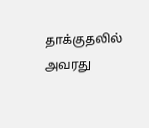தாக்குதலில் அவரது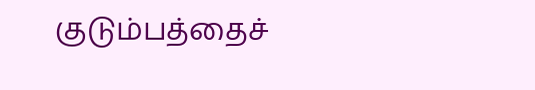குடும்பத்தைச்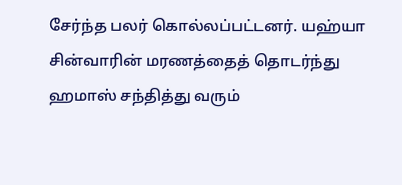சேர்ந்த பலர் கொல்லப்பட்டனர். யஹ்யா சின்வாரின் மரணத்தைத் தொடர்ந்து ஹமாஸ் சந்தித்து வரும்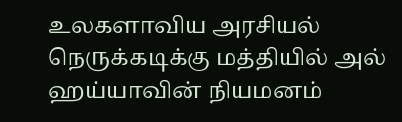உலகளாவிய அரசியல் நெருக்கடிக்கு மத்தியில் அல் ஹய்யாவின் நியமனம்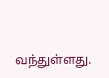வந்துள்ளது.